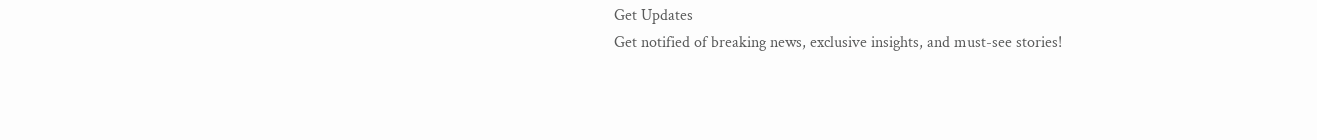Get Updates
Get notified of breaking news, exclusive insights, and must-see stories!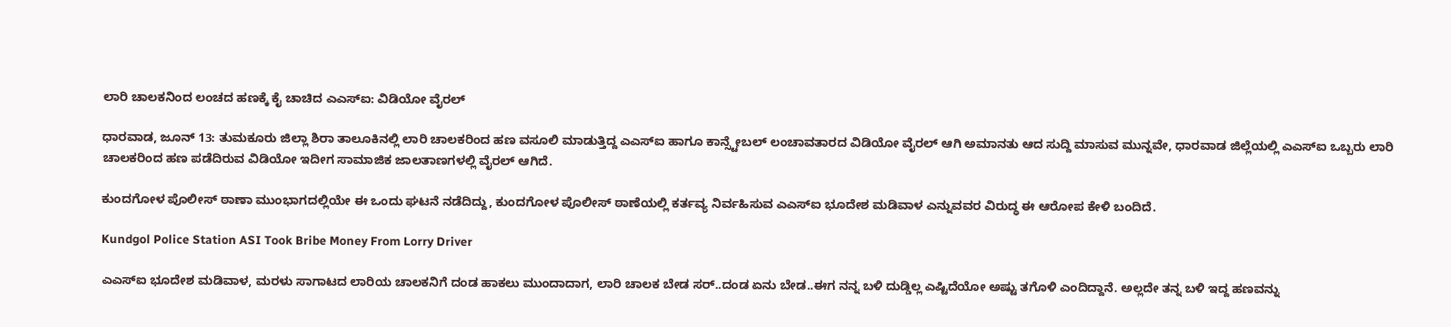ಲಾರಿ ಚಾಲಕನಿಂದ ಲಂಚದ ಹಣಕ್ಕೆ ಕೈ ಚಾಚಿದ ಎಎಸ್‌ಐ: ವಿಡಿಯೋ ವೈರಲ್

ಧಾರವಾಡ, ಜೂನ್‌ 13: ತುಮಕೂರು ಜಿಲ್ಲಾ ಶಿರಾ ತಾಲೂಕಿನಲ್ಲಿ ಲಾರಿ ಚಾಲಕರಿಂದ ಹಣ ವಸೂಲಿ ಮಾಡುತ್ತಿದ್ದ ಎಎಸ್‌ಐ ಹಾಗೂ ಕಾನ್ಸ್ಟೇಬಲ್ ಲಂಚಾವತಾರದ ವಿಡಿಯೋ ವೈರಲ್ ಆಗಿ ಅಮಾನತು ಆದ ಸುದ್ದಿ ಮಾಸುವ ಮುನ್ನವೇ, ಧಾರವಾಡ ಜಿಲ್ಲೆಯಲ್ಲಿ ಎಎಸ್‌ಐ ಒಬ್ಬರು ಲಾರಿ ಚಾಲಕರಿಂದ ಹಣ ಪಡೆದಿರುವ ವಿಡಿಯೋ ಇದೀಗ ಸಾಮಾಜಿಕ ಜಾಲತಾಣಗಳಲ್ಲಿ ವೈರಲ್ ಆಗಿದೆ.

ಕುಂದಗೋಳ ಪೊಲೀಸ್ ಠಾಣಾ ಮುಂಭಾಗದಲ್ಲಿಯೇ ಈ ಒಂದು ಘಟನೆ ನಡೆದಿದ್ದು, ಕುಂದಗೋಳ ಪೊಲೀಸ್ ಠಾಣೆಯಲ್ಲಿ ಕರ್ತವ್ಯ ನಿರ್ವಹಿಸುವ ಎಎಸ್‌ಐ ಭೂದೇಶ ಮಡಿವಾಳ ಎನ್ನುವವರ ವಿರುದ್ಧ ಈ ಆರೋಪ ಕೇಳಿ ಬಂದಿದೆ.

Kundgol Police Station ASI Took Bribe Money From Lorry Driver

ಎಎಸ್‌ಐ ಭೂದೇಶ ಮಡಿವಾಳ, ಮರಳು ಸಾಗಾಟದ ಲಾರಿಯ ಚಾಲಕನಿಗೆ ದಂಡ ಹಾಕಲು ಮುಂದಾದಾಗ, ಲಾರಿ ಚಾಲಕ ಬೇಡ ಸರ್..ದಂಡ ಏನು ಬೇಡ..ಈಗ ನನ್ನ ಬಳಿ ದುಡ್ಡಿಲ್ಲ ಎಷ್ಟಿದೆಯೋ ಅಷ್ಟು ತಗೊಳಿ ಎಂದಿದ್ದಾನೆ. ಅಲ್ಲದೇ ತನ್ನ ಬಳಿ ಇದ್ದ ಹಣವನ್ನು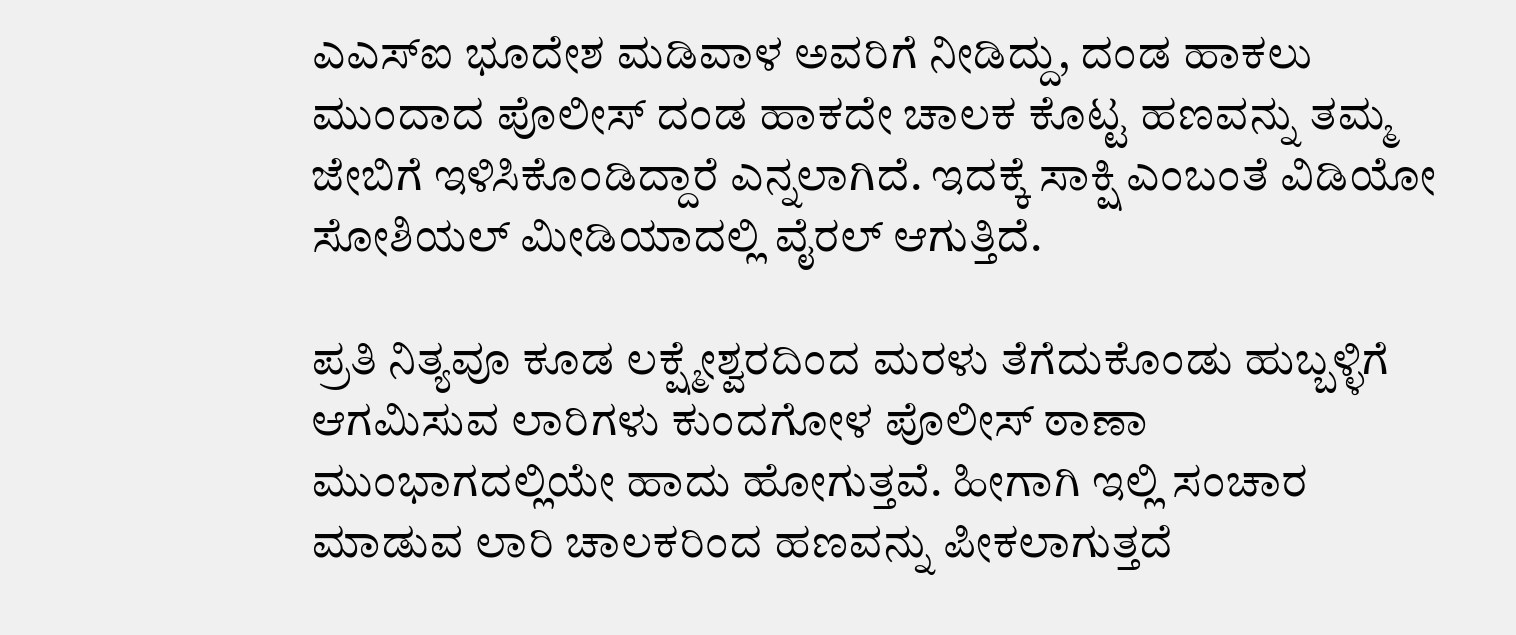ಎಎಸ್‌ಐ ಭೂದೇಶ ಮಡಿವಾಳ ಅವರಿಗೆ ನೀಡಿದ್ದು, ದಂಡ ಹಾಕಲು ಮುಂದಾದ ಪೊಲೀಸ್‌ ದಂಡ ಹಾಕದೇ ಚಾಲಕ ಕೊಟ್ಟ ಹಣವನ್ನು ತಮ್ಮ ಜೇಬಿಗೆ ಇಳಿಸಿಕೊಂಡಿದ್ದಾರೆ ಎನ್ನಲಾಗಿದೆ. ಇದಕ್ಕೆ ಸಾಕ್ಷಿ ಎಂಬಂತೆ ವಿಡಿಯೋ ಸೋಶಿಯಲ್‌ ಮೀಡಿಯಾದಲ್ಲಿ ವೈರಲ್‌ ಆಗುತ್ತಿದೆ.

ಪ್ರತಿ ನಿತ್ಯವೂ ಕೂಡ ಲಕ್ಷ್ಮೇಶ್ವರದಿಂದ ಮರಳು ತೆಗೆದುಕೊಂಡು ಹುಬ್ಬಳ್ಳಿಗೆ ಆಗಮಿಸುವ ಲಾರಿಗಳು ಕುಂದಗೋಳ ಪೊಲೀಸ್ ಠಾಣಾ ಮುಂಭಾಗದಲ್ಲಿಯೇ ಹಾದು ಹೋಗುತ್ತವೆ. ಹೀಗಾಗಿ ಇಲ್ಲಿ ಸಂಚಾರ ಮಾಡುವ ಲಾರಿ ಚಾಲಕರಿಂದ ಹಣವನ್ನು ಪೀಕಲಾಗುತ್ತದೆ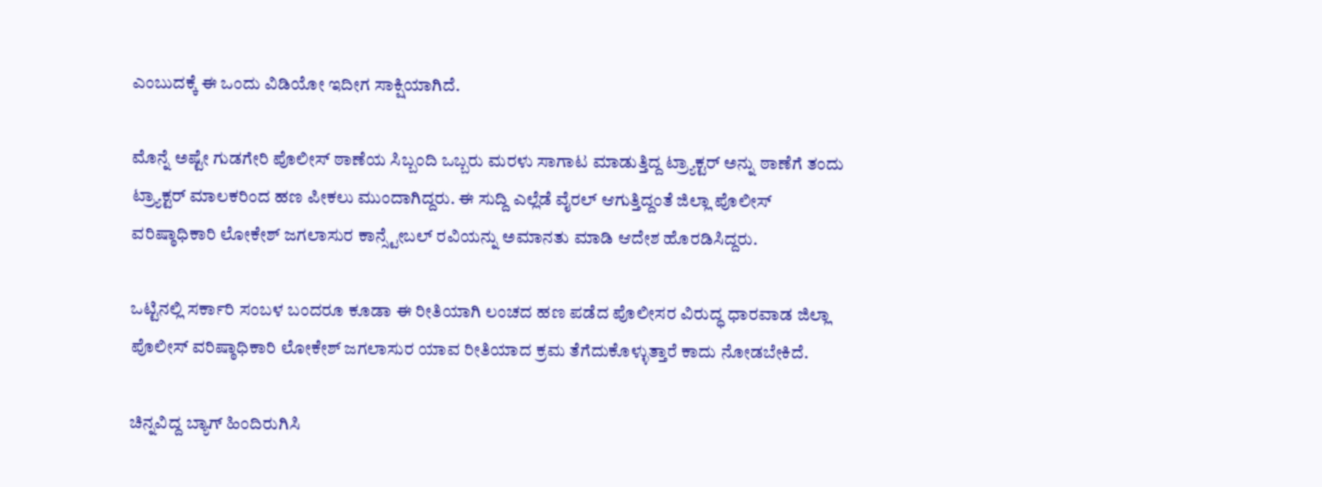ಎಂಬುದಕ್ಕೆ ಈ ಒಂದು ವಿಡಿಯೋ ಇದೀಗ ಸಾಕ್ಷಿಯಾಗಿದೆ.

ಮೊನ್ನೆ ಅಷ್ಟೇ ಗುಡಗೇರಿ ಪೊಲೀಸ್ ಠಾಣೆಯ ಸಿಬ್ಬಂದಿ ಒಬ್ಬರು ಮರಳು ಸಾಗಾಟ ಮಾಡುತ್ತಿದ್ದ ಟ್ರ್ಯಾಕ್ಟರ್‌ ಅನ್ನು ಠಾಣೆಗೆ ತಂದು ಟ್ರ್ಯಾಕ್ಟರ್ ಮಾಲಕರಿಂದ ಹಣ ಪೀಕಲು ಮುಂದಾಗಿದ್ದರು. ಈ ಸುದ್ದಿ ಎಲ್ಲೆಡೆ ವೈರಲ್‌ ಆಗುತ್ತಿದ್ದಂತೆ ಜಿಲ್ಲಾ ಪೊಲೀಸ್ ವರಿಷ್ಠಾಧಿಕಾರಿ ಲೋಕೇಶ್‌ ಜಗಲಾಸುರ ಕಾನ್ಸ್ಟೇಬಲ್ ರವಿಯನ್ನು ಅಮಾನತು ಮಾಡಿ ಆದೇಶ ಹೊರಡಿಸಿದ್ದರು.

ಒಟ್ಟಿನಲ್ಲಿ ಸರ್ಕಾರಿ ಸಂಬಳ ಬಂದರೂ ಕೂಡಾ ಈ ರೀತಿಯಾಗಿ ಲಂಚದ ಹಣ ಪಡೆದ ಪೊಲೀಸರ ವಿರುದ್ಧ ಧಾರವಾಡ ಜಿಲ್ಲಾ ಪೊಲೀಸ್ ವರಿಷ್ಠಾಧಿಕಾರಿ ಲೋಕೇಶ್‌ ಜಗಲಾಸುರ ಯಾವ ರೀತಿಯಾದ ಕ್ರಮ ತೆಗೆದುಕೊಳ್ಳುತ್ತಾರೆ ಕಾದು ನೋಡಬೇಕಿದೆ.

ಚಿನ್ನವಿದ್ದ ಬ್ಯಾಗ್ ಹಿಂದಿರುಗಿಸಿ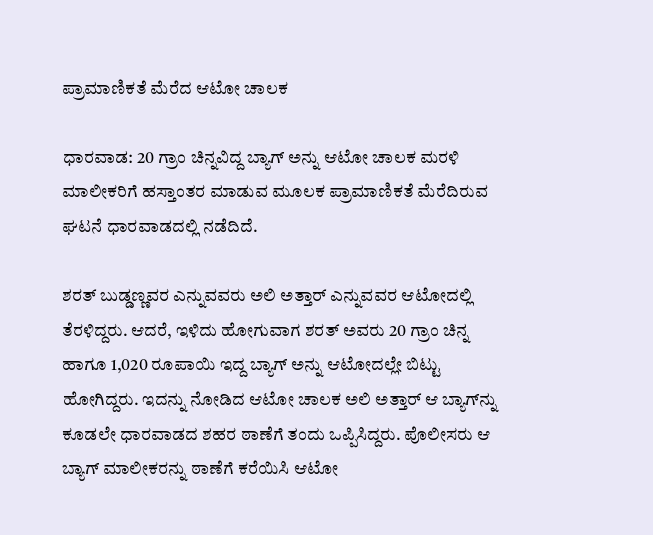ಪ್ರಾಮಾಣಿಕತೆ ಮೆರೆದ ಆಟೋ ಚಾಲಕ

ಧಾರವಾಡ: 20 ಗ್ರಾಂ ಚಿನ್ನವಿದ್ದ ಬ್ಯಾಗ್‌ ಅನ್ನು ಆಟೋ ಚಾಲಕ ಮರಳಿ ಮಾಲೀಕರಿಗೆ ಹಸ್ತಾಂತರ ಮಾಡುವ ಮೂಲಕ ಪ್ರಾಮಾಣಿಕತೆ ಮೆರೆದಿರುವ ಘಟನೆ ಧಾರವಾಡದಲ್ಲಿ ನಡೆದಿದೆ.

ಶರತ್ ಬುಡ್ಡಣ್ಣವರ ಎನ್ನುವವರು ಅಲಿ ಅತ್ತಾರ್‌ ಎನ್ನುವವರ ಆಟೋದಲ್ಲಿ ತೆರಳಿದ್ದರು. ಆದರೆ, ಇಳಿದು ಹೋಗುವಾಗ ಶರತ್ ಅವರು 20 ಗ್ರಾಂ ಚಿನ್ನ ಹಾಗೂ 1,020 ರೂಪಾಯಿ ಇದ್ದ ಬ್ಯಾಗ್‌ ಅನ್ನು ಆಟೋದಲ್ಲೇ ಬಿಟ್ಟು ಹೋಗಿದ್ದರು. ಇದನ್ನು ನೋಡಿದ ಆಟೋ ಚಾಲಕ ಅಲಿ ಅತ್ತಾರ್‌ ಆ ಬ್ಯಾಗ್‌ನ್ನು ಕೂಡಲೇ ಧಾರವಾಡದ ಶಹರ ಠಾಣೆಗೆ ತಂದು ಒಪ್ಪಿಸಿದ್ದರು. ಪೊಲೀಸರು ಆ ಬ್ಯಾಗ್ ಮಾಲೀಕರನ್ನು ಠಾಣೆಗೆ ಕರೆಯಿಸಿ ಆಟೋ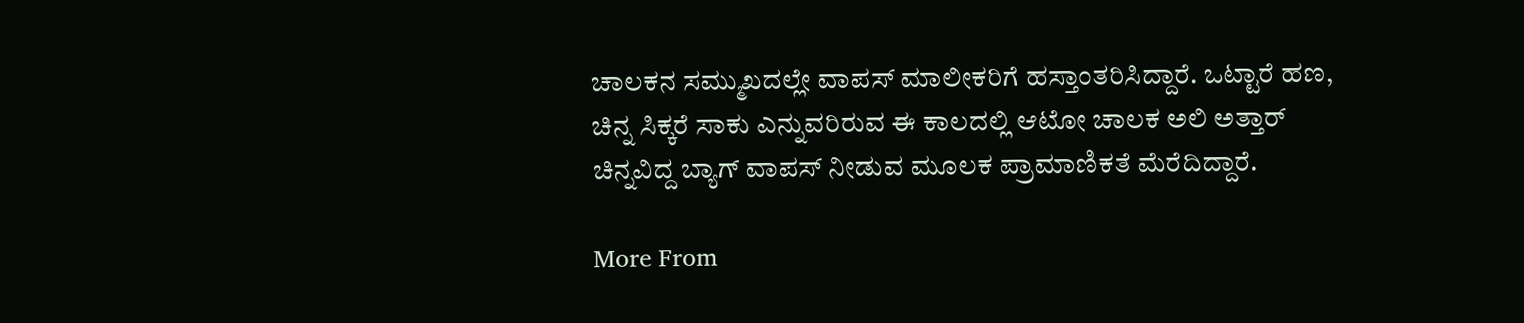ಚಾಲಕನ ಸಮ್ಮುಖದಲ್ಲೇ ವಾಪಸ್ ಮಾಲೀಕರಿಗೆ ಹಸ್ತಾಂತರಿಸಿದ್ದಾರೆ. ಒಟ್ಟಾರೆ ಹಣ, ಚಿನ್ನ ಸಿಕ್ಕರೆ ಸಾಕು ಎನ್ನುವರಿರುವ ಈ ಕಾಲದಲ್ಲಿ ಆಟೋ ಚಾಲಕ ಅಲಿ ಅತ್ತಾರ್‌ ಚಿನ್ನವಿದ್ದ ಬ್ಯಾಗ್‌ ವಾಪಸ್‌ ನೀಡುವ ಮೂಲಕ ಪ್ರಾಮಾಣಿಕತೆ ಮೆರೆದಿದ್ದಾರೆ.

More From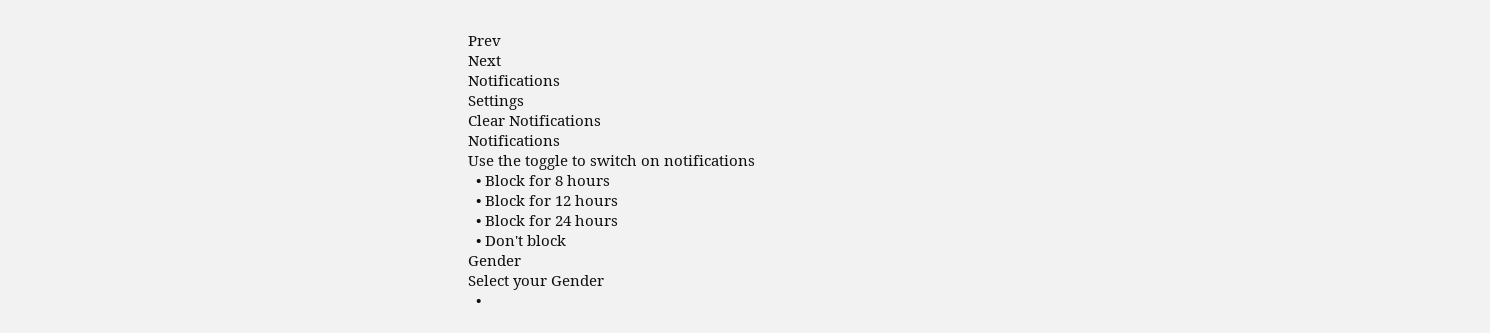Prev
Next
Notifications
Settings
Clear Notifications
Notifications
Use the toggle to switch on notifications
  • Block for 8 hours
  • Block for 12 hours
  • Block for 24 hours
  • Don't block
Gender
Select your Gender
  •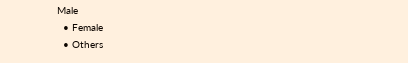Male
  • Female
  • Others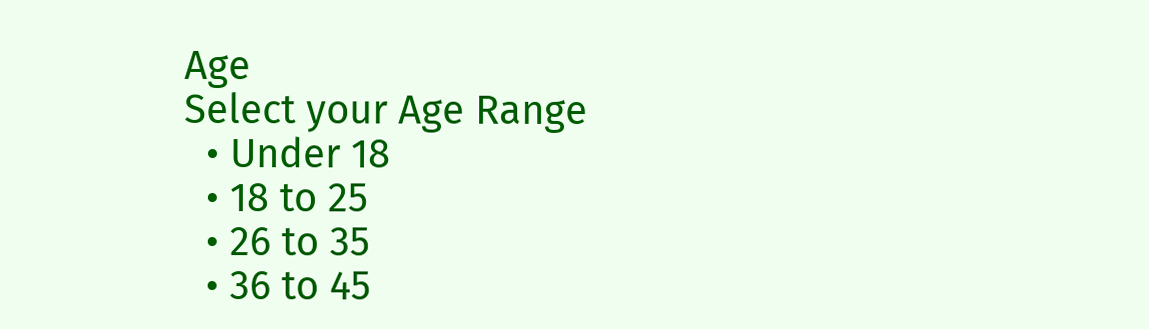Age
Select your Age Range
  • Under 18
  • 18 to 25
  • 26 to 35
  • 36 to 45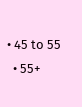• 45 to 55
  • 55+